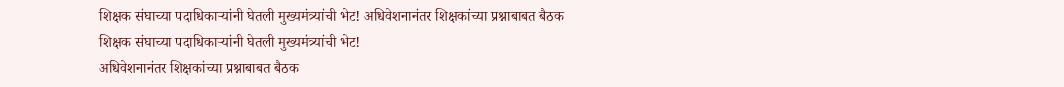शिक्षक संघाच्या पदाधिकाऱ्यांनी घेतली मुख्यमंत्र्यांची भेट! अधिवेशनानंतर शिक्षकांच्या प्रश्नाबाबत बैठक
शिक्षक संघाच्या पदाधिकाऱ्यांनी घेतली मुख्यमंत्र्यांची भेट!
अधिवेशनानंतर शिक्षकांच्या प्रश्नाबाबत बैठक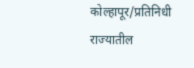कोल्हापूर/प्रतिनिधी
राज्यातील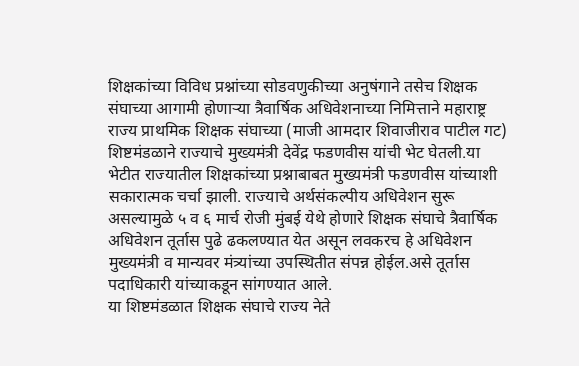शिक्षकांच्या विविध प्रश्नांच्या सोडवणुकीच्या अनुषंगाने तसेच शिक्षक संघाच्या आगामी होणाऱ्या त्रैवार्षिक अधिवेशनाच्या निमित्ताने महाराष्ट्र राज्य प्राथमिक शिक्षक संघाच्या (माजी आमदार शिवाजीराव पाटील गट) शिष्टमंडळाने राज्याचे मुख्यमंत्री देवेंद्र फडणवीस यांची भेट घेतली.या भेटीत राज्यातील शिक्षकांच्या प्रश्नाबाबत मुख्यमंत्री फडणवीस यांच्याशी सकारात्मक चर्चा झाली. राज्याचे अर्थसंकल्पीय अधिवेशन सुरू असल्यामुळे ५ व ६ मार्च रोजी मुंबई येथे होणारे शिक्षक संघाचे त्रैवार्षिक अधिवेशन तूर्तास पुढे ढकलण्यात येत असून लवकरच हे अधिवेशन मुख्यमंत्री व मान्यवर मंत्र्यांच्या उपस्थितीत संपन्न होईल.असे तूर्तास पदाधिकारी यांच्याकडून सांगण्यात आले.
या शिष्टमंडळात शिक्षक संघाचे राज्य नेते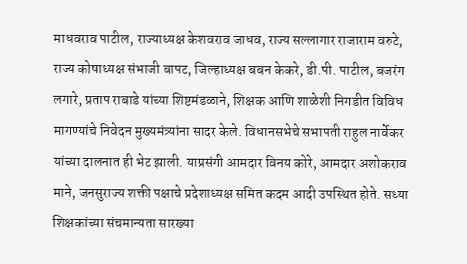माधवराव पाटील, राज्याध्यक्ष केशवराव जाधव, राज्य सल्लागार राजाराम वरुटे, राज्य कोषाध्यक्ष संभाजी बापट, जिल्हाध्यक्ष बबन केकरे, डी.पी. पाटील, बजरंग लगारे, प्रताप राबाडे यांच्या शिष्टमंडळाने, शिक्षक आणि शाळेशी निगडीत विविध मागण्यांचे निवेदन मुख्यमंत्र्यांना सादर केले. विधानसभेचे सभापती राहुल नार्वेकर यांच्या दालनात ही भेट झाली. याप्रसंगी आमदार विनय कोरे, आमदार अशोकराव माने, जनसुराज्य शक्ती पक्षाचे प्रदेशाध्यक्ष समित कदम आदी उपस्थित होते. सध्या शिक्षकांच्या संचमान्यता सारख्या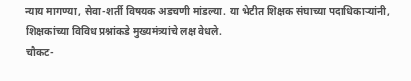न्याय मागण्या, सेवा-शर्ती विषयक अडचणी मांडल्या. या भेटीत शिक्षक संघाच्या पदाधिकाऱ्यांनी, शिक्षकांच्या विविध प्रश्नांकडे मुख्यमंत्र्यांचे लक्ष वेधले.
चौकट-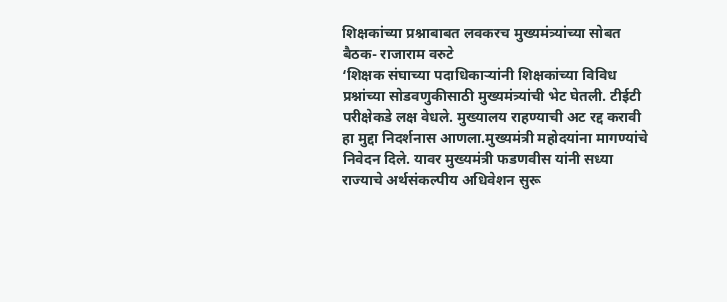शिक्षकांच्या प्रश्नाबाबत लवकरच मुख्यमंत्र्यांच्या सोबत बैठक- राजाराम वरुटे
‘शिक्षक संघाच्या पदाधिकाऱ्यांनी शिक्षकांच्या विविध प्रश्नांच्या सोडवणुकीसाठी मुख्यमंत्र्यांची भेट घेतली. टीईटी परीक्षेकडे लक्ष वेधले. मुख्यालय राहण्याची अट रद्द करावी हा मुद्दा निदर्शनास आणला.मुख्यमंत्री महोदयांना मागण्यांचे निवेदन दिले. यावर मुख्यमंत्री फडणवीस यांनी सध्या राज्याचे अर्थसंकल्पीय अधिवेशन सुरू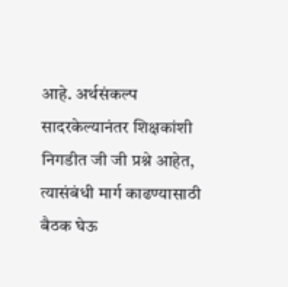आहे. अर्थसंकल्प सादरकेल्यानंतर शिक्षकांशी निगडीत जी जी प्रश्ने आहेत, त्यासंबंधी मार्ग काढण्यासाठी बैठक घेऊ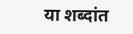या शब्दांत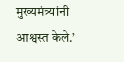मुख्यमंत्र्यांनी आश्वस्त केले.’